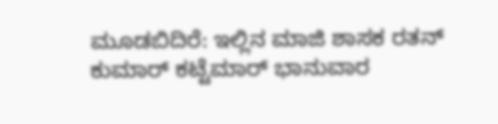ಮೂಡಬಿದಿರೆ: ಇಲ್ಲಿನ ಮಾಜಿ ಶಾಸಕ ರತನ್ ಕುಮಾರ್ ಕಟ್ಟೆಮಾರ್ ಭಾನುವಾರ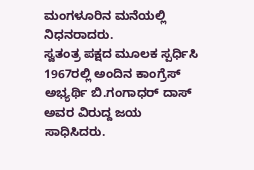ಮಂಗಳೂರಿನ ಮನೆಯಲ್ಲಿ ನಿಧನರಾದರು.
ಸ್ವತಂತ್ರ ಪಕ್ಷದ ಮೂಲಕ ಸ್ಪರ್ಧಿಸಿ 1967ರಲ್ಲಿ ಅಂದಿನ ಕಾಂಗ್ರೆಸ್ ಅಭ್ಯರ್ಥಿ ಬಿ.ಗಂಗಾಧರ್ ದಾಸ್ ಅವರ ವಿರುದ್ದ ಜಯ ಸಾಧಿಸಿದರು.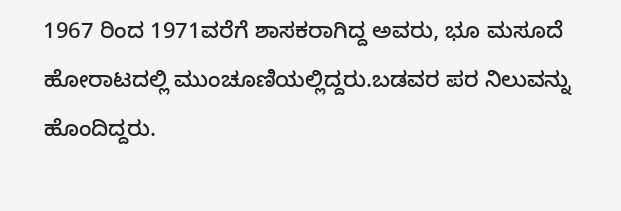1967 ರಿಂದ 1971ವರೆಗೆ ಶಾಸಕರಾಗಿದ್ದ ಅವರು, ಭೂ ಮಸೂದೆ ಹೋರಾಟದಲ್ಲಿ ಮುಂಚೂಣಿಯಲ್ಲಿದ್ದರು.ಬಡವರ ಪರ ನಿಲುವನ್ನು ಹೊಂದಿದ್ದರು.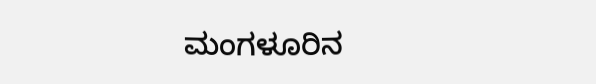ಮಂಗಳೂರಿನ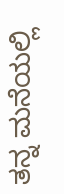ತನ್ನ ಮನೆಯಲ್ಲಿ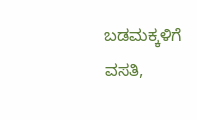ಬಡಮಕ್ಕಳಿಗೆ ವಸತಿ,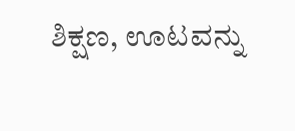ಶಿಕ್ಷಣ, ಊಟವನ್ನು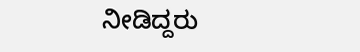ನೀಡಿದ್ದರು